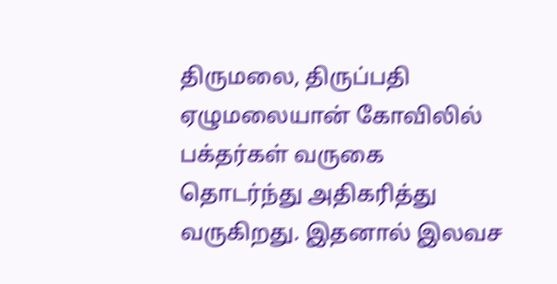திருமலை, திருப்பதி ஏழுமலையான் கோவிலில் பக்தர்கள் வருகை தொடர்ந்து அதிகரித்து வருகிறது. இதனால் இலவச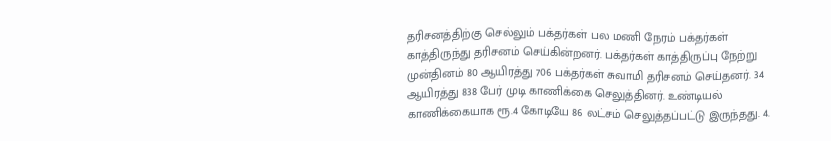தரிசனத்திற்கு செல்லும் பக்தர்கள் பல மணி நேரம் பக்தர்கள் காத்திருந்து தரிசனம் செய்கின்றனர். பக்தர்கள் காத்திருப்பு நேற்று முன்தினம் 80 ஆயிரத்து 706 பக்தர்கள் சுவாமி தரிசனம் செய்தனர். 34 ஆயிரத்து 838 பேர் முடி காணிக்கை செலுத்தினர். உண்டியல் காணிக்கையாக ரூ.4 கோடியே 86 லட்சம் செலுத்தப்பட்டு இருந்தது. 4.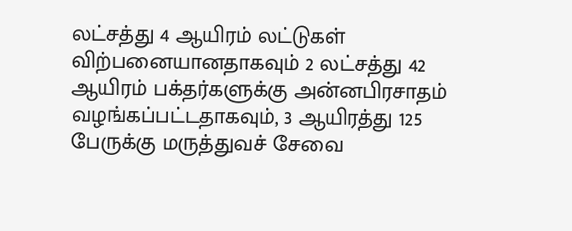லட்சத்து 4 ஆயிரம் லட்டுகள் விற்பனையானதாகவும் 2 லட்சத்து 42 ஆயிரம் பக்தர்களுக்கு அன்னபிரசாதம் வழங்கப்பட்டதாகவும், 3 ஆயிரத்து 125 பேருக்கு மருத்துவச் சேவை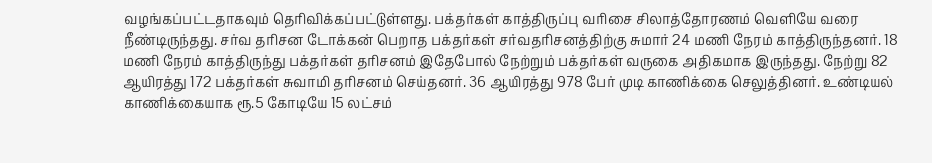வழங்கப்பட்டதாகவும் தெரிவிக்கப்பட்டுள்ளது. பக்தர்கள் காத்திருப்பு வரிசை சிலாத்தோரணம் வெளியே வரை நீண்டிருந்தது. சர்வ தரிசன டோக்கன் பெறாத பக்தர்கள் சர்வதரிசனத்திற்கு சுமார் 24 மணி நேரம் காத்திருந்தனர். 18 மணி நேரம் காத்திருந்து பக்தர்கள் தரிசனம் இதேபோல் நேற்றும் பக்தர்கள் வருகை அதிகமாக இருந்தது. நேற்று 82 ஆயிரத்து 172 பக்தர்கள் சுவாமி தரிசனம் செய்தனர். 36 ஆயிரத்து 978 பேர் முடி காணிக்கை செலுத்தினர். உண்டியல் காணிக்கையாக ரூ.5 கோடியே 15 லட்சம்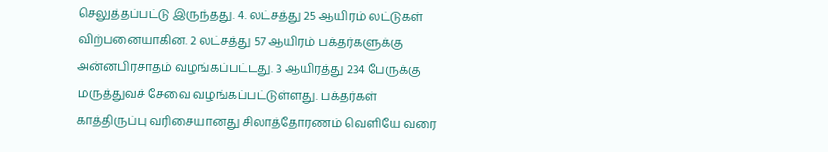செலுத்தப்பட்டு இருந்தது. 4. லட்சத்து 25 ஆயிரம் லட்டுகள் விற்பனையாகின. 2 லட்சத்து 57 ஆயிரம் பக்தர்களுக்கு அன்னபிரசாதம் வழங்கப்பட்டது. 3 ஆயிரத்து 234 பேருக்கு மருத்துவச் சேவை வழங்கப்பட்டுள்ளது. பக்தர்கள் காத்திருப்பு வரிசையானது சிலாத்தோரணம் வெளியே வரை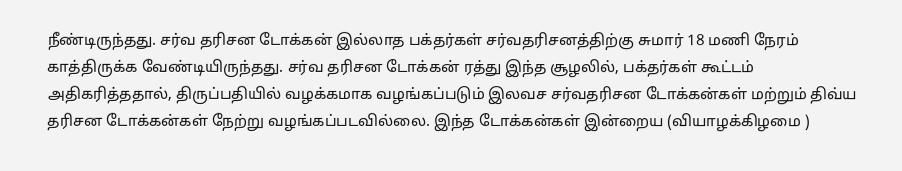நீண்டிருந்தது. சர்வ தரிசன டோக்கன் இல்லாத பக்தர்கள் சர்வதரிசனத்திற்கு சுமார் 18 மணி நேரம் காத்திருக்க வேண்டியிருந்தது. சர்வ தரிசன டோக்கன் ரத்து இந்த சூழலில், பக்தர்கள் கூட்டம் அதிகரித்ததால், திருப்பதியில் வழக்கமாக வழங்கப்படும் இலவச சர்வதரிசன டோக்கன்கள் மற்றும் திவ்ய தரிசன டோக்கன்கள் நேற்று வழங்கப்படவில்லை. இந்த டோக்கன்கள் இன்றைய (வியாழக்கிழமை )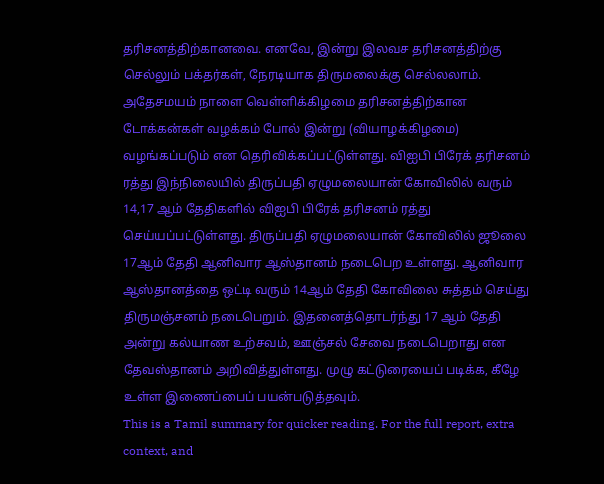தரிசனத்திற்கானவை. எனவே, இன்று இலவச தரிசனத்திற்கு செல்லும் பக்தர்கள், நேரடியாக திருமலைக்கு செல்லலாம். அதேசமயம் நாளை வெள்ளிக்கிழமை தரிசனத்திற்கான டோக்கன்கள் வழக்கம் போல் இன்று (வியாழக்கிழமை) வழங்கப்படும் என தெரிவிக்கப்பட்டுள்ளது. விஐபி பிரேக் தரிசனம் ரத்து இந்நிலையில் திருப்பதி ஏழுமலையான் கோவிலில் வரும் 14,17 ஆம் தேதிகளில் விஐபி பிரேக் தரிசனம் ரத்து செய்யப்பட்டுள்ளது. திருப்பதி ஏழுமலையான் கோவிலில் ஜூலை 17ஆம் தேதி ஆனிவார ஆஸ்தானம் நடைபெற உள்ளது. ஆனிவார ஆஸ்தானத்தை ஒட்டி வரும் 14ஆம் தேதி கோவிலை சுத்தம் செய்து திருமஞ்சனம் நடைபெறும். இதனைத்தொடர்ந்து 17 ஆம் தேதி அன்று கல்யாண உற்சவம், ஊஞ்சல் சேவை நடைபெறாது என தேவஸ்தானம் அறிவித்துள்ளது. முழு கட்டுரையைப் படிக்க, கீழே உள்ள இணைப்பைப் பயன்படுத்தவும்.
This is a Tamil summary for quicker reading. For the full report, extra context, and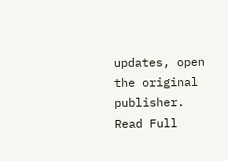updates, open the original publisher.
Read Full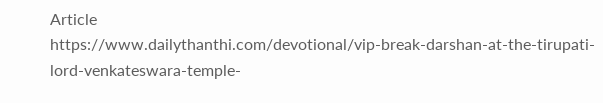Article
https://www.dailythanthi.com/devotional/vip-break-darshan-at-the-tirupati-lord-venkateswara-temple-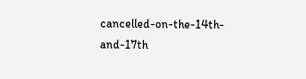cancelled-on-the-14th-and-17th